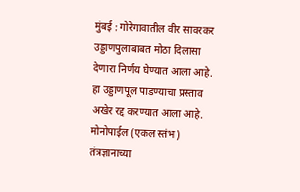मुंबई : गोरेगावातील वीर सावरकर उड्डाणपुलाबाबत मोठा दिलासा देणारा निर्णय घेण्यात आला आहे. हा उड्डाणपूल पाडण्याचा प्रस्ताव अखेर रद्द करण्यात आला आहे. मोनोपाईल (एकल स्तंभ) तंत्रज्ञानाच्या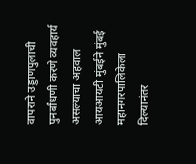वापराने उड्डाणपुलाची पुनर्बांधणी करणे व्यवहार्य असल्याचा अहवाल आयआयटी मुंबईने मुंबई महानगरपालिकेला दिल्यानंतर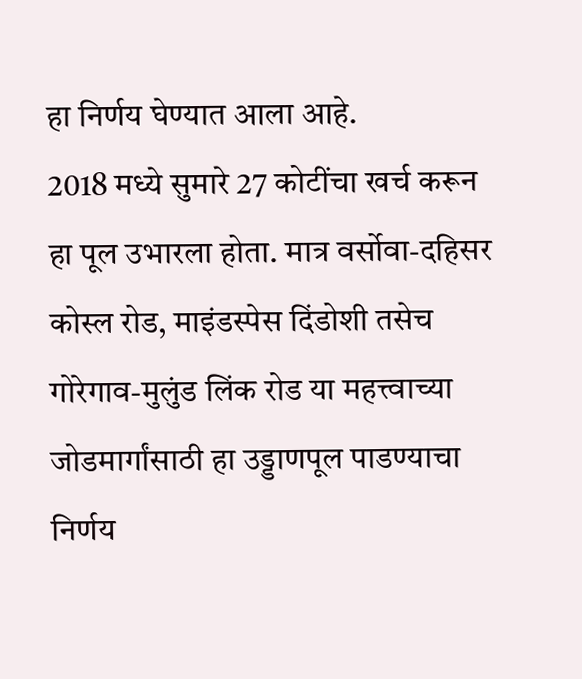हा निर्णय घेण्यात आला आहे.
2018 मध्ये सुमारे 27 कोटींचा खर्च करून हा पूल उभारला होता. मात्र वर्सोवा-दहिसर कोस्ल रोड, माइंडस्पेस दिंडोशी तसेच गोरेगाव-मुलुंड लिंक रोड या महत्त्वाच्या जोडमार्गांसाठी हा उड्डाणपूल पाडण्याचा निर्णय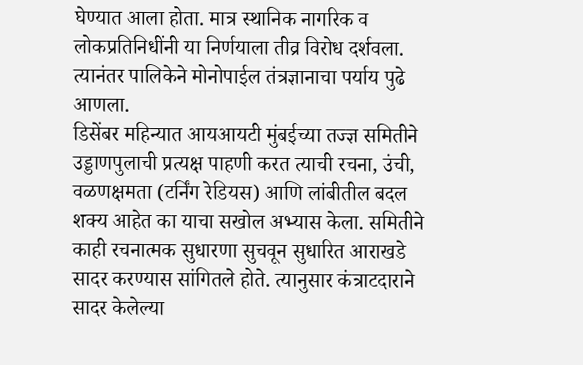घेण्यात आला होता. मात्र स्थानिक नागरिक व लोकप्रतिनिधींनी या निर्णयाला तीव्र विरोध दर्शवला. त्यानंतर पालिकेने मोनोपाईल तंत्रज्ञानाचा पर्याय पुढे आणला.
डिसेंबर महिन्यात आयआयटी मुंबईच्या तज्ज्ञ समितीने उड्डाणपुलाची प्रत्यक्ष पाहणी करत त्याची रचना, उंची, वळणक्षमता (टर्निंग रेडियस) आणि लांबीतील बदल शक्य आहेत का याचा सखोल अभ्यास केला. समितीने काही रचनात्मक सुधारणा सुचवून सुधारित आराखडे सादर करण्यास सांगितले होते. त्यानुसार कंत्राटदाराने सादर केलेल्या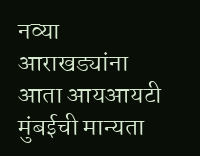नव्या आराखड्यांना आता आयआयटी मुंबईची मान्यता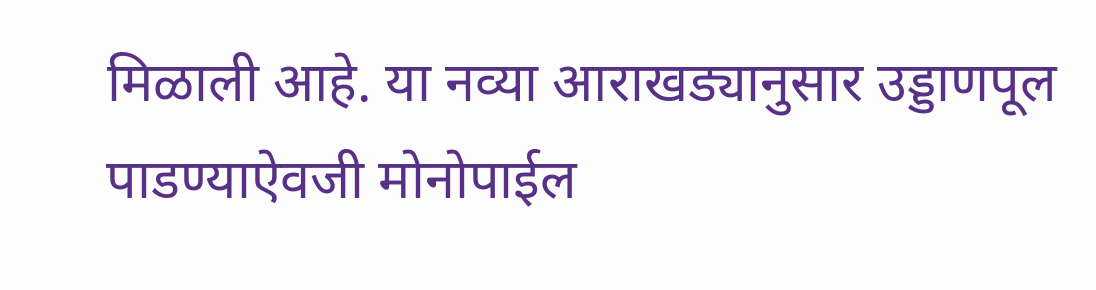मिळाली आहे. या नव्या आराखड्यानुसार उड्डाणपूल पाडण्याऐवजी मोनोपाईल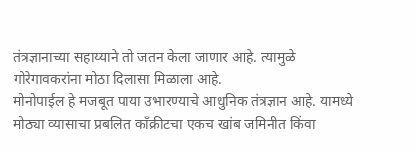तंत्रज्ञानाच्या सहाय्याने तो जतन केला जाणार आहे. त्यामुळे गोरेगावकरांना मोठा दिलासा मिळाला आहे.
मोनोपाईल हे मजबूत पाया उभारण्याचे आधुनिक तंत्रज्ञान आहे. यामध्ये मोठ्या व्यासाचा प्रबलित काँक्रीटचा एकच खांब जमिनीत किंवा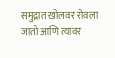समुद्रात खोलवर रोवला जातो आणि त्यावर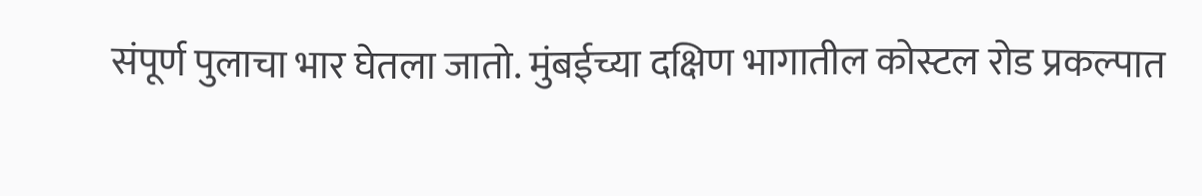संपूर्ण पुलाचा भार घेतला जातो. मुंबईच्या दक्षिण भागातील कोस्टल रोड प्रकल्पात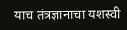याच तंत्रज्ञानाचा यशस्वी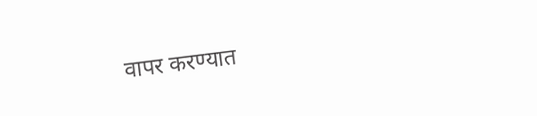वापर करण्यात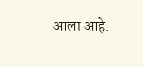आला आहे.